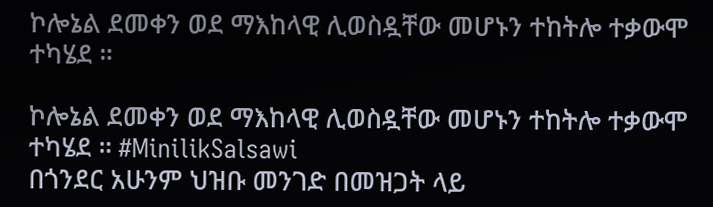ኮሎኔል ደመቀን ወደ ማእከላዊ ሊወስዷቸው መሆኑን ተከትሎ ተቃውሞ ተካሄደ ።

ኮሎኔል ደመቀን ወደ ማእከላዊ ሊወስዷቸው መሆኑን ተከትሎ ተቃውሞ ተካሄደ ። #MinilikSalsawi
በጎንደር አሁንም ህዝቡ መንገድ በመዝጋት ላይ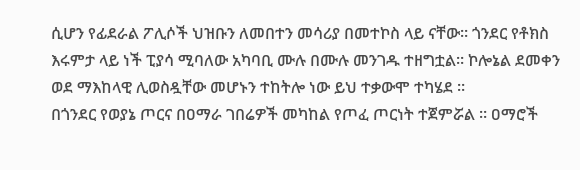ሲሆን የፊደራል ፖሊሶች ህዝቡን ለመበተን መሳሪያ በመተኮስ ላይ ናቸው። ጎንደር የቶክስ እሩምታ ላይ ነች ፒያሳ ሚባለው አካባቢ ሙሉ በሙሉ መንገዱ ተዘግቷል። ኮሎኔል ደመቀን ወደ ማእከላዊ ሊወስዷቸው መሆኑን ተከትሎ ነው ይህ ተቃውሞ ተካሄደ ።
በጎንደር የወያኔ ጦርና በዐማራ ገበሬዎች መካከል የጦፈ ጦርነት ተጀምሯል ። ዐማሮች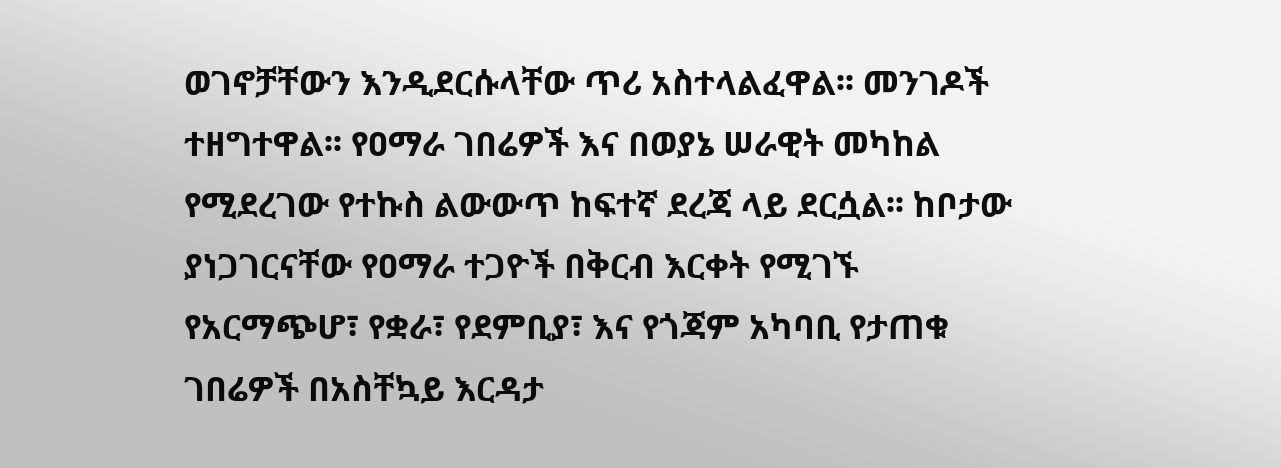ወገኖቻቸውን እንዲደርሱላቸው ጥሪ አስተላልፈዋል፡፡ መንገዶች ተዘግተዋል፡፡ የዐማራ ገበሬዎች እና በወያኔ ሠራዊት መካከል የሚደረገው የተኩስ ልውውጥ ከፍተኛ ደረጃ ላይ ደርሷል፡፡ ከቦታው ያነጋገርናቸው የዐማራ ተጋዮች በቅርብ እርቀት የሚገኙ የአርማጭሆ፣ የቋራ፣ የደምቢያ፣ እና የጎጃም አካባቢ የታጠቁ ገበሬዎች በአስቸኳይ እርዳታ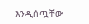እንዲሰጧቸው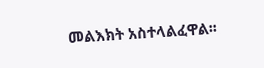መልእክት አስተላልፈዋል፡፡